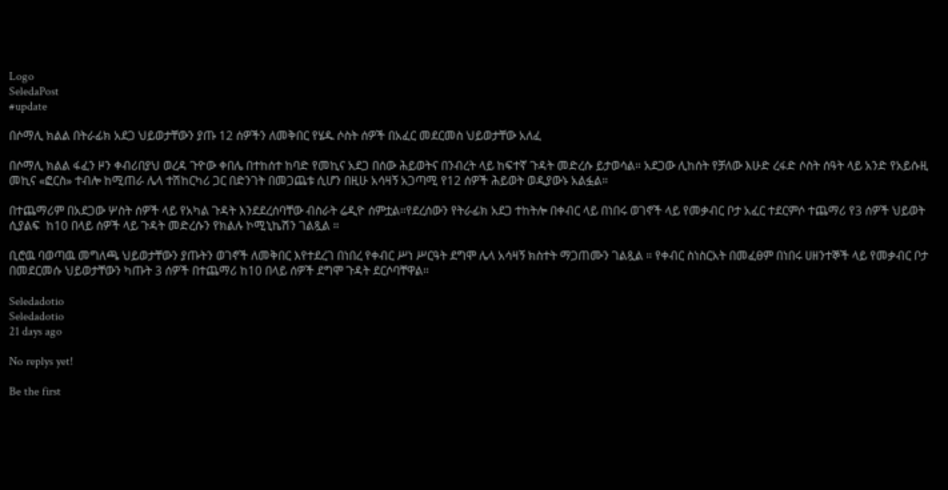Logo
SeledaPost
#update

በሶማሊ ክልል በትራፊክ አደጋ ህይወታቸውን ያጡ 12 ሰዎችን ለመቅበር የሄዱ ሶስት ሰዎች በአፈር መደርመስ ህይወታቸው አለፈ

በሶማሊ ክልል ፋፈን ዞን ቀብሪበያህ ወረዳ ጉዮው ቀበሌ በተከሰተ ከባድ የመኪና አደጋ በሰው ሕይወትና በንብረት ላይ ከፍተኛ ጉዳት መድረሱ ይታወሳል። አደጋው ሊከሰት የቻለው እሁድ ረፋድ ሶስት ሰዓት ላይ አንድ የአይሱዚ መኪና «ፎርስ» ተብሎ ከሚጠራ ሌላ ተሽከርካሪ ጋር በድንገት በመጋጨቱ ሲሆን በዚሁ አሳዛኝ አጋጣሚ የ12 ሰዎች ሕይወት ወዲያውኑ አልፏል።

በተጨማሪም በአደጋው ሦስት ሰዎች ላይ የአካል ጉዳት እንደደረሰባቸው ብስራት ሬዲዮ ሰምቷል።የደረሰውን የትራፊክ አደጋ ተከትሎ በቀብር ላይ በነበሩ ወገኖች ላይ የመቃብር ቦታ አፈር ተደርምሶ ተጨማሪ የ3 ሰዎች ህይወት ሲያልፍ  ከ10 በላይ ሰዎች ላይ ጉዳት መድረሱን የክልሉ ኮሚኒኬሽን ገልጿል ።

ቢሮዉ ባወጣዉ መግለጫ ህይወታቸውን ያጡትን ወገኖች ለመቅበር እየተደረገ በነበረ የቀብር ሥነ ሥርዓት ደግሞ ሌላ አሳዛኝ ክስተት ማጋጠሙን ገልጿል ። የቀብር ስነስርአት በመፈፀም በነበሩ ሀዘንተኞች ላይ የመቃብር ቦታ በመደርመሱ ህይወታቸውን ካጡት 3 ሰዎች በተጨማሪ ከ10 በላይ ሰዎች ደግሞ ጉዳት ደርሶባቸዋል።

Seledadotio
Seledadotio
21 days ago

No replys yet!

Be the first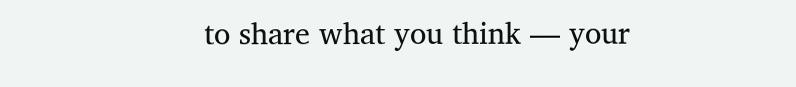to share what you think — your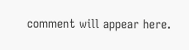comment will appear here.